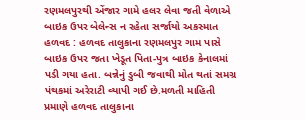રણમલપુરથી એંજાર ગામે હલર લેવા જતી વેળાએ બાઇક ઉપર બેલેન્સ ન રહેતા સર્જાયો અકસ્માત હળવદ : હળવદ તાલુકાના રણમલપુર ગામ પાસે બાઇક ઉપર જતા ખેડૂત પિતા-પુત્ર બાઇક કેનાલમાં પડી ગયા હતા. બન્નેનું ડુબી જવાથી મોત થતાં સમગ્ર પંથકમાં અરેરાટી વ્યાપી ગઈ છે.મળતી માહિતી પ્રમાણે હળવદ તાલુકાના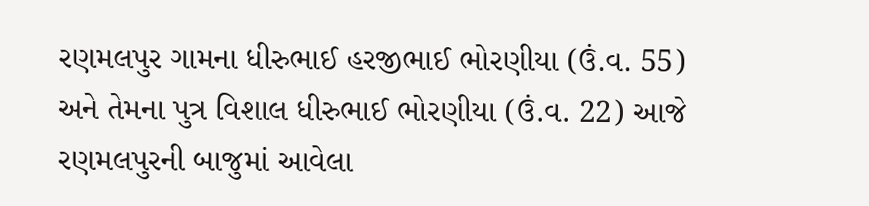રણમલપુર ગામના ધીરુભાઈ હરજીભાઈ ભોરણીયા (ઉં.વ. 55) અને તેમના પુત્ર વિશાલ ધીરુભાઈ ભોરણીયા (ઉં.વ. 22) આજે રણમલપુરની બાજુમાં આવેલા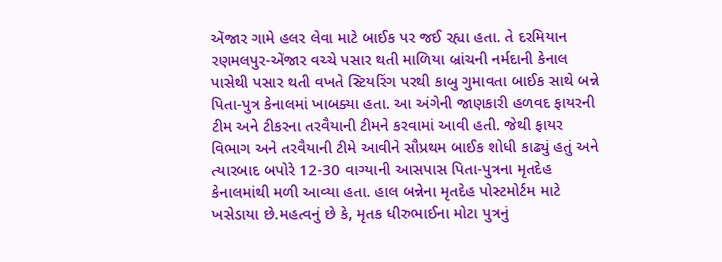એંજાર ગામે હલર લેવા માટે બાઈક પર જઈ રહ્યા હતા. તે દરમિયાન રણમલપુર-એંજાર વચ્ચે પસાર થતી માળિયા બ્રાંચની નર્મદાની કેનાલ પાસેથી પસાર થતી વખતે સ્ટિયરિંગ પરથી કાબુ ગુમાવતા બાઈક સાથે બન્ને પિતા-પુત્ર કેનાલમાં ખાબક્યા હતા. આ અંગેની જાણકારી હળવદ ફાયરની ટીમ અને ટીકરના તરવૈયાની ટીમને કરવામાં આવી હતી. જેથી ફાયર વિભાગ અને તરવૈયાની ટીમે આવીને સૌપ્રથમ બાઈક શોધી કાઢ્યું હતું અને ત્યારબાદ બપોરે 12-30 વાગ્યાની આસપાસ પિતા-પુત્રના મૃતદેહ કેનાલમાંથી મળી આવ્યા હતા. હાલ બન્નેના મૃતદેહ પોસ્ટમોર્ટમ માટે ખસેડાયા છે.મહત્વનું છે કે, મૃતક ધીરુભાઈના મોટા પુત્રનું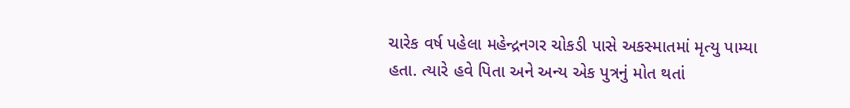ચારેક વર્ષ પહેલા મહેન્દ્રનગર ચોકડી પાસે અકસ્માતમાં મૃત્યુ પામ્યા હતા. ત્યારે હવે પિતા અને અન્ય એક પુત્રનું મોત થતાં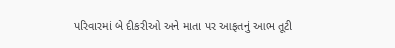પરિવારમાં બે દીકરીઓ અને માતા પર આફતનું આભ તૂટી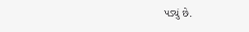પડ્યું છે.